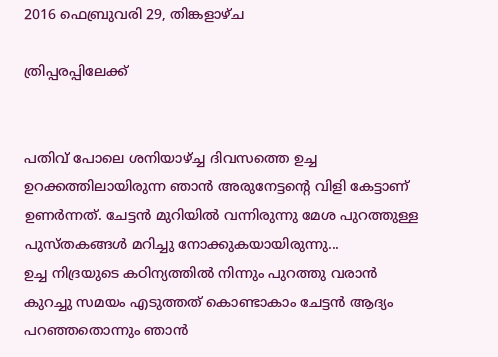2016 ഫെബ്രുവരി 29, തിങ്കളാഴ്‌ച

ത്രിപ്പരപ്പിലേക്ക്


പതിവ് പോലെ ശനിയാഴ്ച്ച ദിവസത്തെ ഉച്ച ഉറക്കത്തിലായിരുന്ന ഞാൻ അരുനേട്ടന്റെ വിളി കേട്ടാണ് ഉണർന്നത്. ചേട്ടൻ മുറിയിൽ വന്നിരുന്നു മേശ പുറത്തുള്ള പുസ്തകങ്ങൾ മറിച്ചു നോക്കുകയായിരുന്നു...
ഉച്ച നിദ്രയുടെ കഠിന്യത്തിൽ നിന്നും പുറത്തു വരാൻ കുറച്ചു സമയം എടുത്തത് കൊണ്ടാകാം ചേട്ടൻ ആദ്യം പറഞ്ഞതൊന്നും ഞാൻ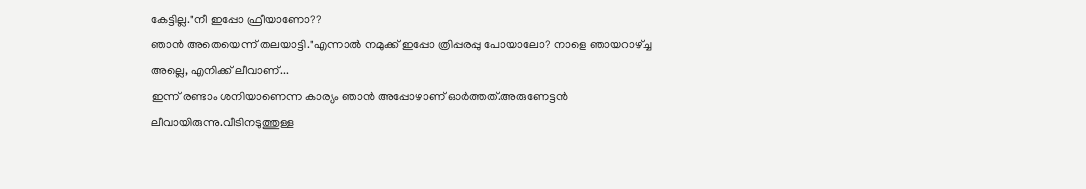കേട്ടില്ല."നീ ഇപ്പോ ഫ്രീയാണോ??
ഞാൻ അതെയെന്ന് തലയാട്ടി."എന്നാൽ നമുക്ക് ഇപ്പോ ത്രിപ്പരപ്പു പോയാലോ? നാളെ ഞായറാഴ്ച്ച അല്ലെ, എനിക്ക് ലീവാണ്...
ഇന്ന് രണ്ടാം ശനിയാണെന്ന കാര്യം ഞാൻ അപ്പോഴാണ് ഓർത്തത്.അരുണേട്ടൻ ലീവായിരുന്നു.വീടിനടുത്തുള്ള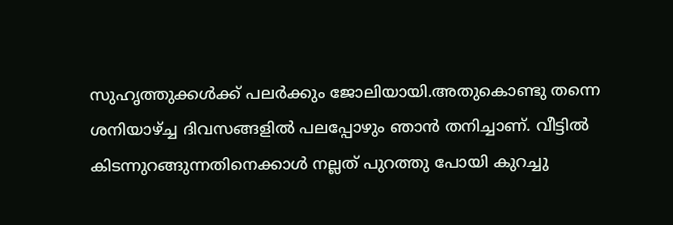സുഹൃത്തുക്കൾക്ക് പലർക്കും ജോലിയായി.അതുകൊണ്ടു തന്നെ ശനിയാഴ്ച്ച ദിവസങ്ങളിൽ പലപ്പോഴും ഞാൻ തനിച്ചാണ്. വീട്ടിൽ കിടന്നുറങ്ങുന്നതിനെക്കാൾ നല്ലത് പുറത്തു പോയി കുറച്ചു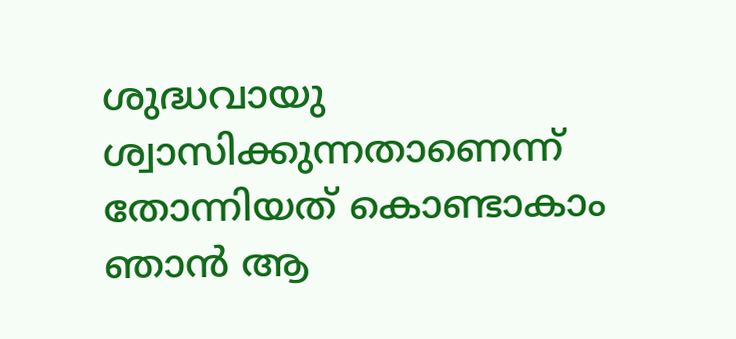ശുദ്ധവായു ശ്വാസിക്കുന്നതാണെന്ന് തോന്നിയത് കൊണ്ടാകാം ഞാൻ ആ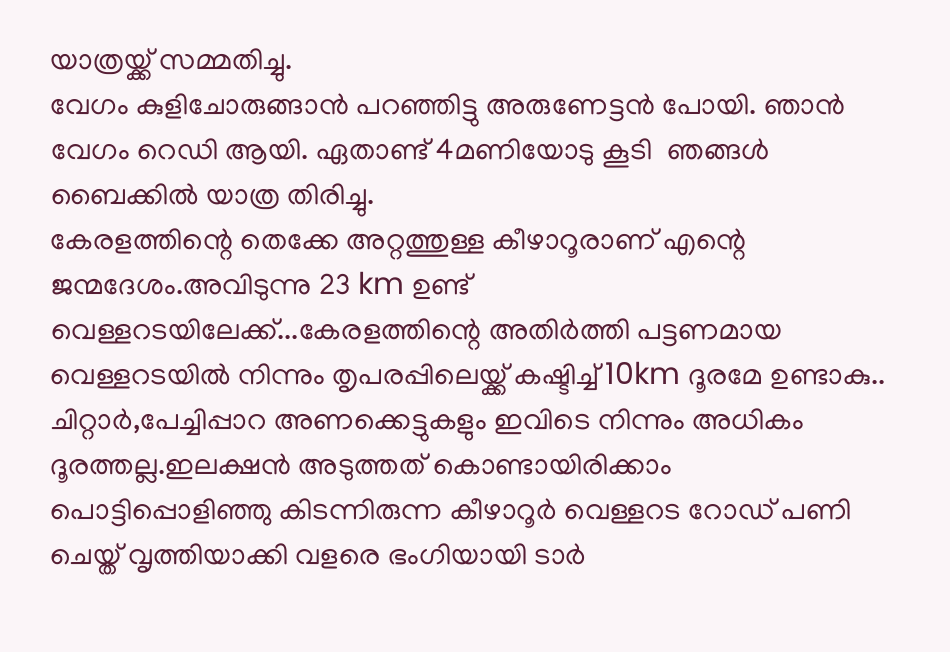യാത്രയ്ക്ക് സമ്മതിച്ചു.
വേഗം കുളിചോരുങ്ങാൻ പറഞ്ഞിട്ടു അരുണേട്ടൻ പോയി. ഞാൻ വേഗം റെഡി ആയി. ഏതാണ്ട് 4മണിയോടു കൂടി  ഞങ്ങൾ ബൈക്കിൽ യാത്ര തിരിച്ചു.
കേരളത്തിന്റെ തെക്കേ അറ്റത്തുള്ള കീഴാറൂരാണ് എന്റെ  ജന്മദേശം.അവിടുന്നു 23 km ഉണ്ട് വെള്ളറടയിലേക്ക്...കേരളത്തിന്റെ അതിർത്തി പട്ടണമായ വെള്ളറടയിൽ നിന്നും തൃപരപ്പിലെയ്ക്ക് കഷ്ടിച്ച് 10km ദൂരമേ ഉണ്ടാകു.. ചിറ്റാർ,പേച്ചിപ്പാറ അണക്കെട്ടുകളും ഇവിടെ നിന്നും അധികം ദൂരത്തല്ല.ഇലക്ഷൻ അടുത്തത് കൊണ്ടായിരിക്കാം പൊട്ടിപ്പൊളിഞ്ഞു കിടന്നിരുന്ന കീഴാറൂർ വെള്ളറട റോഡ് പണി ചെയ്ത് വൃത്തിയാക്കി വളരെ ഭംഗിയായി ടാർ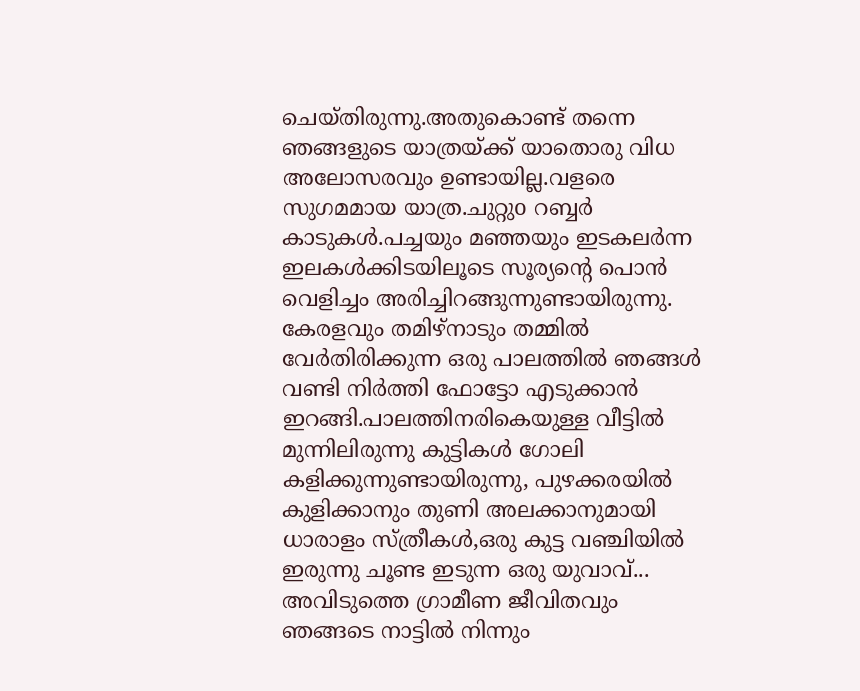ചെയ്തിരുന്നു.അതുകൊണ്ട് തന്നെ ഞങ്ങളുടെ യാത്രയ്ക്ക് യാതൊരു വിധ അലോസരവും ഉണ്ടായില്ല.വളരെ സുഗമമായ യാത്ര.ചുറ്റുo റബ്ബർ കാടുകൾ.പച്ചയും മഞ്ഞയും ഇടകലർന്ന ഇലകൾക്കിടയിലൂടെ സൂര്യന്റെ പൊൻ വെളിച്ചം അരിച്ചിറങ്ങുന്നുണ്ടായിരുന്നു. കേരളവും തമിഴ്നാടും തമ്മിൽ വേർതിരിക്കുന്ന ഒരു പാലത്തിൽ ഞങ്ങൾ വണ്ടി നിർത്തി ഫോട്ടോ എടുക്കാൻ ഇറങ്ങി.പാലത്തിനരികെയുള്ള വീട്ടിൽ മുന്നിലിരുന്നു കുട്ടികൾ ഗോലി കളിക്കുന്നുണ്ടായിരുന്നു, പുഴക്കരയിൽ കുളിക്കാനും തുണി അലക്കാനുമായി ധാരാളം സ്ത്രീകൾ,ഒരു കുട്ട വഞ്ചിയിൽ ഇരുന്നു ചൂണ്ട ഇടുന്ന ഒരു യുവാവ്... അവിടുത്തെ ഗ്രാമീണ ജീവിതവും ഞങ്ങടെ നാട്ടിൽ നിന്നും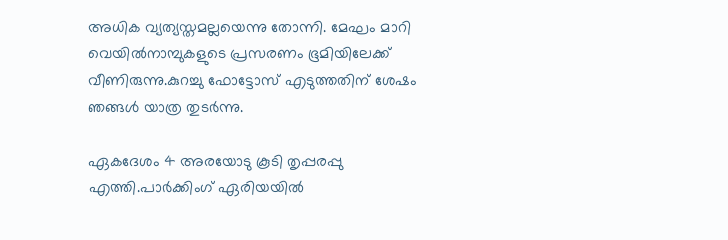അധിക വ്യത്യസ്തമല്ലയെന്നു തോന്നി. മേഘം മാറി വെയിൽനാമ്പുകളുടെ പ്രസരണം ഭൂമിയിലേക്ക് വീണിരുന്നു.കുറച്ചു ഫോട്ടോസ് എടുത്തതിന് ശേഷം ഞങ്ങൾ യാത്ര തുടർന്നു.

ഏകദേശം 4 അരയോടു കൂടി തൃപ്പരപ്പു എത്തി.പാർക്കിംഗ് ഏരിയയിൽ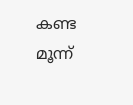കണ്ട മൂന്ന്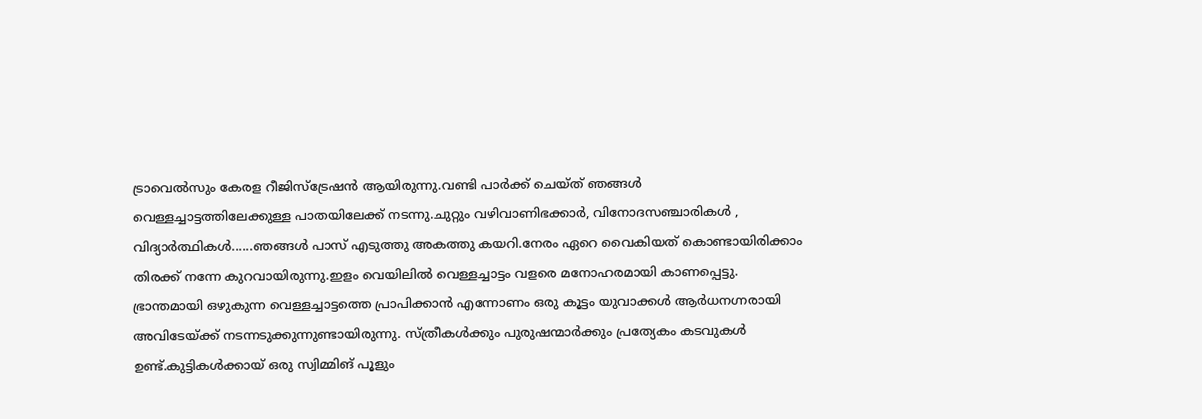ട്രാവെൽസും കേരള റീജിസ്‌ട്രേഷൻ ആയിരുന്നു.വണ്ടി പാർക്ക് ചെയ്ത് ഞങ്ങൾ വെള്ളച്ചാട്ടത്തിലേക്കുള്ള പാതയിലേക്ക് നടന്നു.ചുറ്റും വഴിവാണിഭക്കാർ, വിനോദസഞ്ചാരികൾ , വിദ്യാർത്ഥികൾ......ഞങ്ങൾ പാസ് എടുത്തു അകത്തു കയറി.നേരം ഏറെ വൈകിയത് കൊണ്ടായിരിക്കാം തിരക്ക് നന്നേ കുറവായിരുന്നു.ഇളം വെയിലിൽ വെള്ളച്ചാട്ടം വളരെ മനോഹരമായി കാണപ്പെട്ടു. ഭ്രാന്തമായി ഒഴുകുന്ന വെള്ളച്ചാട്ടത്തെ പ്രാപിക്കാൻ എന്നോണം ഒരു കൂട്ടം യുവാക്കൾ ആർധനഗ്നരായി അവിടേയ്ക്ക് നടന്നടുക്കുന്നുണ്ടായിരുന്നു. സ്ത്രീകൾക്കും പുരുഷന്മാർക്കും പ്രത്യേകം കടവുകൾ ഉണ്ട്.കുട്ടികൾക്കായ് ഒരു സ്വിമ്മിങ് പൂളും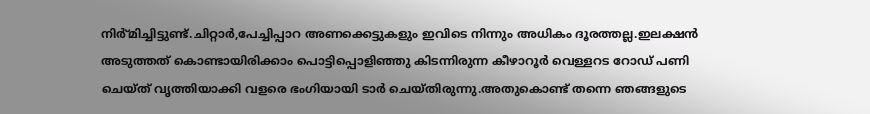നിർ്മിച്ചിട്ടുണ്ട്.ചിറ്റാർ,പേച്ചിപ്പാറ അണക്കെട്ടുകളും ഇവിടെ നിന്നും അധികം ദൂരത്തല്ല.ഇലക്ഷൻ അടുത്തത് കൊണ്ടായിരിക്കാം പൊട്ടിപ്പൊളിഞ്ഞു കിടന്നിരുന്ന കീഴാറൂർ വെള്ളറട റോഡ് പണി ചെയ്ത് വൃത്തിയാക്കി വളരെ ഭംഗിയായി ടാർ ചെയ്തിരുന്നു.അതുകൊണ്ട് തന്നെ ഞങ്ങളുടെ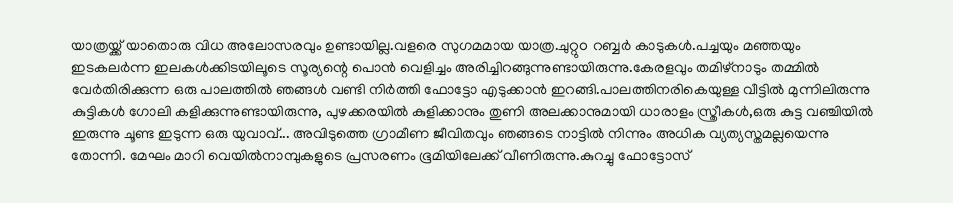യാത്രയ്ക്ക് യാതൊരു വിധ അലോസരവും ഉണ്ടായില്ല.വളരെ സുഗമമായ യാത്ര.ചുറ്റുo റബ്ബർ കാടുകൾ.പച്ചയും മഞ്ഞയും ഇടകലർന്ന ഇലകൾക്കിടയിലൂടെ സൂര്യന്റെ പൊൻ വെളിച്ചം അരിച്ചിറങ്ങുന്നുണ്ടായിരുന്നു.കേരളവും തമിഴ്നാടും തമ്മിൽ വേർതിരിക്കുന്ന ഒരു പാലത്തിൽ ഞങ്ങൾ വണ്ടി നിർത്തി ഫോട്ടോ എടുക്കാൻ ഇറങ്ങി.പാലത്തിനരികെയുള്ള വീട്ടിൽ മുന്നിലിരുന്നു കുട്ടികൾ ഗോലി കളിക്കുന്നുണ്ടായിരുന്നു, പുഴക്കരയിൽ കുളിക്കാനും തുണി അലക്കാനുമായി ധാരാളം സ്ത്രീകൾ,ഒരു കുട്ട വഞ്ചിയിൽ ഇരുന്നു ചൂണ്ട ഇടുന്ന ഒരു യുവാവ്... അവിടുത്തെ ഗ്രാമീണ ജീവിതവും ഞങ്ങടെ നാട്ടിൽ നിന്നും അധിക വ്യത്യസ്തമല്ലയെന്നു തോന്നി. മേഘം മാറി വെയിൽനാമ്പുകളുടെ പ്രസരണം ഭൂമിയിലേക്ക് വീണിരുന്നു.കുറച്ചു ഫോട്ടോസ്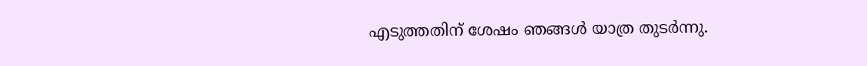എടുത്തതിന് ശേഷം ഞങ്ങൾ യാത്ര തുടർന്നു.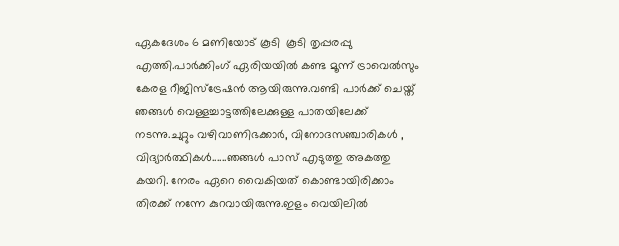ഏകദേശം 6 മണിയോട് കൂടി  കൂടി തൃപ്പരപ്പു എത്തി.പാർക്കിംഗ് ഏരിയയിൽ കണ്ട മൂന്ന് ട്രാവെൽസും കേരള റീജിസ്‌ട്രേഷൻ ആയിരുന്നു.വണ്ടി പാർക്ക് ചെയ്ത് ഞങ്ങൾ വെള്ളച്ചാട്ടത്തിലേക്കുള്ള പാതയിലേക്ക് നടന്നു.ചുറ്റും വഴിവാണിഭക്കാർ, വിനോദസഞ്ചാരികൾ , വിദ്യാർത്ഥികൾ......ഞങ്ങൾ പാസ് എടുത്തു അകത്തു കയറി. നേരം ഏറെ വൈകിയത് കൊണ്ടായിരിക്കാം തിരക്ക് നന്നേ കുറവായിരുന്നു.ഇളം വെയിലിൽ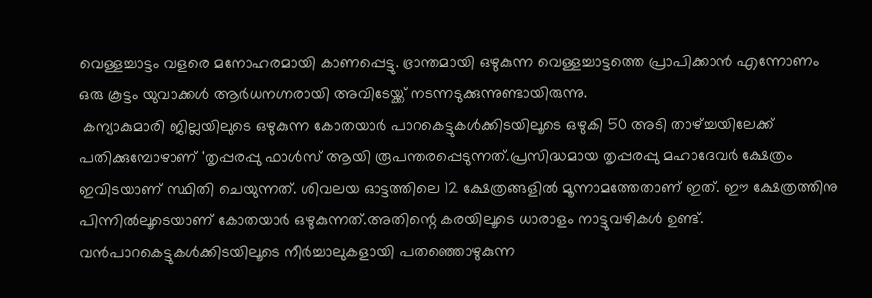വെള്ളച്ചാട്ടം വളരെ മനോഹരമായി കാണപ്പെട്ടു. ഭ്രാന്തമായി ഒഴുകുന്ന വെള്ളച്ചാട്ടത്തെ പ്രാപിക്കാൻ എന്നോണം ഒരു കൂട്ടം യുവാക്കൾ ആർധനഗ്നരായി അവിടേയ്ക്ക് നടന്നടുക്കുന്നുണ്ടായിരുന്നു.
 കന്യാകുമാരി ജില്ലയിലുടെ ഒഴുകുന്ന കോതയാർ പാറകെട്ടുകൾക്കിടയിലൂടെ ഒഴുകി 50 അടി താഴ്ച്ചയിലേക്ക് പതിക്കുമ്പോഴാണ് 'തൃപ്പരപ്പു ഫാൾസ് ആയി രൂപന്തരപ്പെടുന്നത്.പ്രസിദ്ധമായ തൃപ്പരപ്പു മഹാദേവർ ക്ഷേത്രം  ഇവിടയാണ് സ്ഥിതി ചെയുന്നത്. ശിവലയ ഓട്ടത്തിലെ 12 ക്ഷേത്രങ്ങളിൽ മൂന്നാമത്തേതാണ് ഇത്. ഈ ക്ഷേത്രത്തിനു പിന്നിൽലൂടെയാണ് കോതയാർ ഒഴുകുന്നത്.അതിന്റെ കരയിലൂടെ ധാരാളം നാട്ടുവഴികൾ ഉണ്ട്. വൻപാറകെട്ടുകൾക്കിടയിലൂടെ നീർച്ചാലുകളായി പതഞ്ഞൊഴുകുന്ന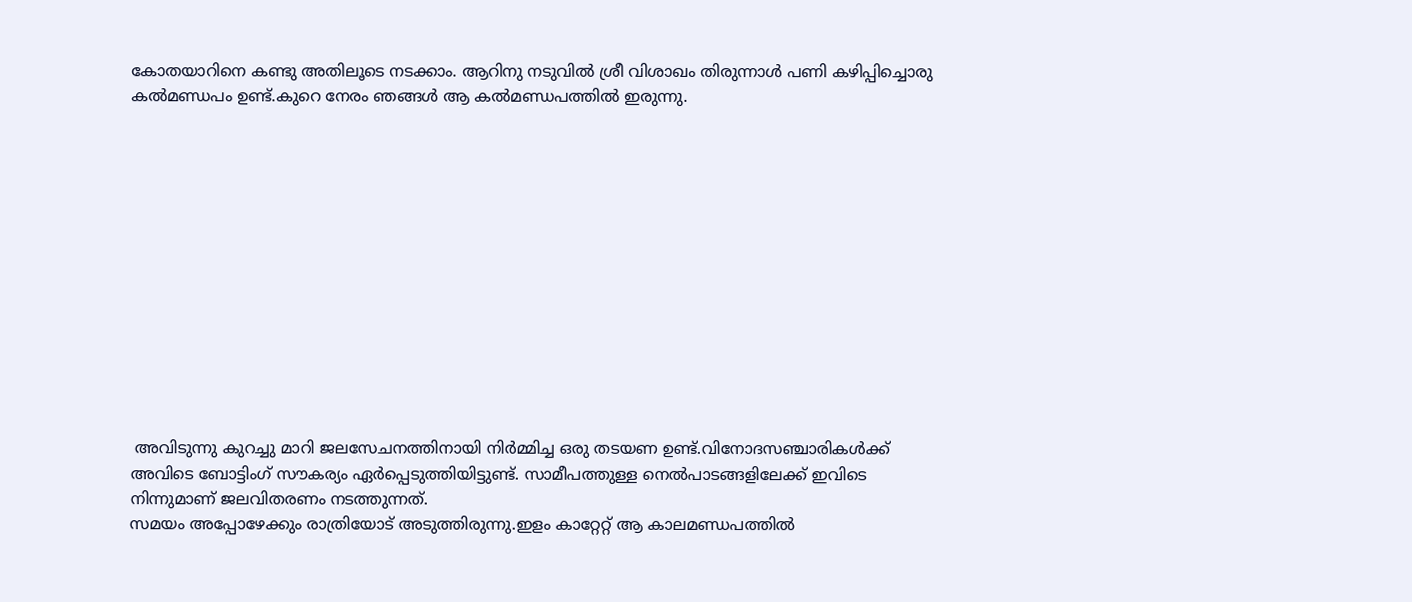കോതയാറിനെ കണ്ടു അതിലൂടെ നടക്കാം. ആറിനു നടുവിൽ ശ്രീ വിശാഖം തിരുന്നാൾ പണി കഴിപ്പിച്ചൊരു കൽമണ്ഡപം ഉണ്ട്.കുറെ നേരം ഞങ്ങൾ ആ കൽമണ്ഡപത്തിൽ ഇരുന്നു.













 അവിടുന്നു കുറച്ചു മാറി ജലസേചനത്തിനായി നിർമ്മിച്ച ഒരു തടയണ ഉണ്ട്.വിനോദസഞ്ചാരികൾക്ക് അവിടെ ബോട്ടിംഗ് സൗകര്യം ഏർപ്പെടുത്തിയിട്ടുണ്ട്. സാമീപത്തുള്ള നെൽപാടങ്ങളിലേക്ക് ഇവിടെ നിന്നുമാണ് ജലവിതരണം നടത്തുന്നത്.
സമയം അപ്പോഴേക്കും രാത്രിയോട് അടുത്തിരുന്നു.ഇളം കാറ്റേറ്റ് ആ കാലമണ്ഡപത്തിൽ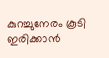കുറച്ചുനേരം കൂടി ഇരിക്കാൻ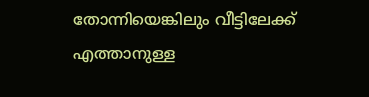തോന്നിയെങ്കിലും വീട്ടിലേക്ക് എത്താനുള്ള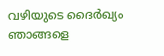വഴിയുടെ ദൈർഖ്യം ഞാങ്ങളെ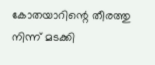കോതയാറിന്റെ തീരത്തു നിന്ന് മടക്കി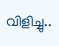വിളിച്ചു..